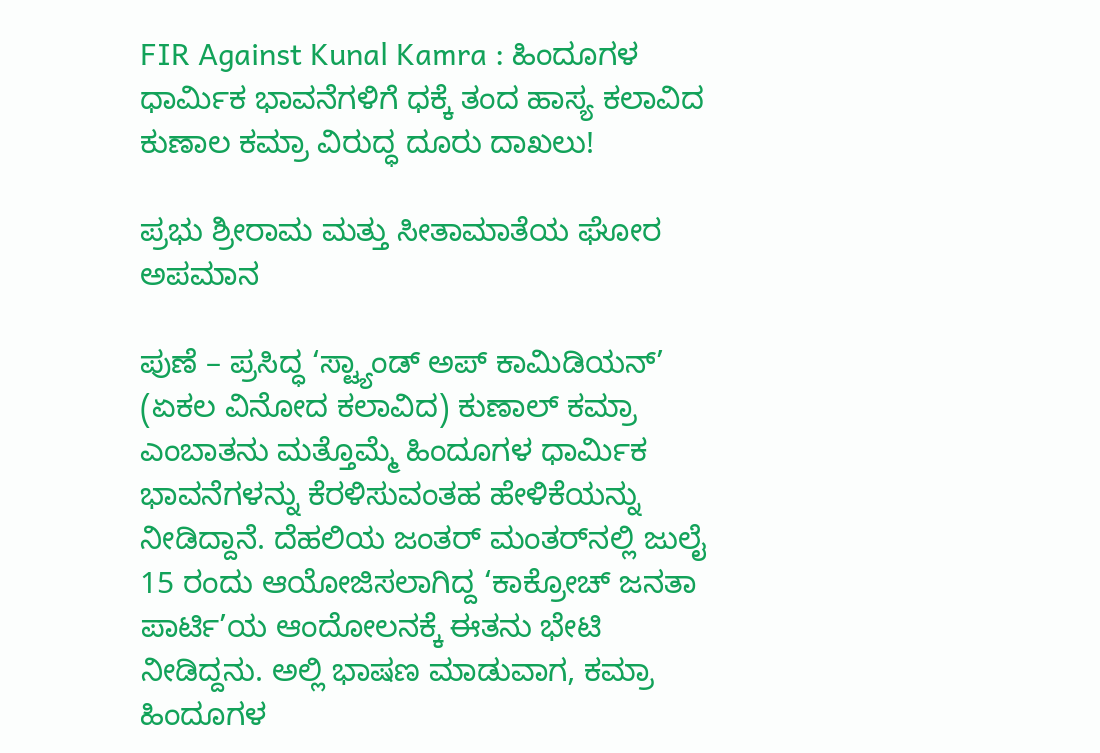FIR Against Kunal Kamra : ಹಿಂದೂಗಳ ಧಾರ್ಮಿಕ ಭಾವನೆಗಳಿಗೆ ಧಕ್ಕೆ ತಂದ ಹಾಸ್ಯ ಕಲಾವಿದ ಕುಣಾಲ ಕಮ್ರಾ ವಿರುದ್ಧ ದೂರು ದಾಖಲು!

ಪ್ರಭು ಶ್ರೀರಾಮ ಮತ್ತು ಸೀತಾಮಾತೆಯ ಘೋರ ಅಪಮಾನ

ಪುಣೆ – ಪ್ರಸಿದ್ಧ ‘ಸ್ಟ್ಯಾಂಡ್ ಅಪ್ ಕಾಮಿಡಿಯನ್’ (ಏಕಲ ವಿನೋದ ಕಲಾವಿದ) ಕುಣಾಲ್ ಕಮ್ರಾ ಎಂಬಾತನು ಮತ್ತೊಮ್ಮೆ ಹಿಂದೂಗಳ ಧಾರ್ಮಿಕ ಭಾವನೆಗಳನ್ನು ಕೆರಳಿಸುವಂತಹ ಹೇಳಿಕೆಯನ್ನು ನೀಡಿದ್ದಾನೆ. ದೆಹಲಿಯ ಜಂತರ್ ಮಂತರ್‌ನಲ್ಲಿ ಜುಲೈ 15 ರಂದು ಆಯೋಜಿಸಲಾಗಿದ್ದ ‘ಕಾಕ್ರೋಚ್ ಜನತಾ ಪಾರ್ಟಿ’ಯ ಆಂದೋಲನಕ್ಕೆ ಈತನು ಭೇಟಿ ನೀಡಿದ್ದನು. ಅಲ್ಲಿ ಭಾಷಣ ಮಾಡುವಾಗ, ಕಮ್ರಾ ಹಿಂದೂಗಳ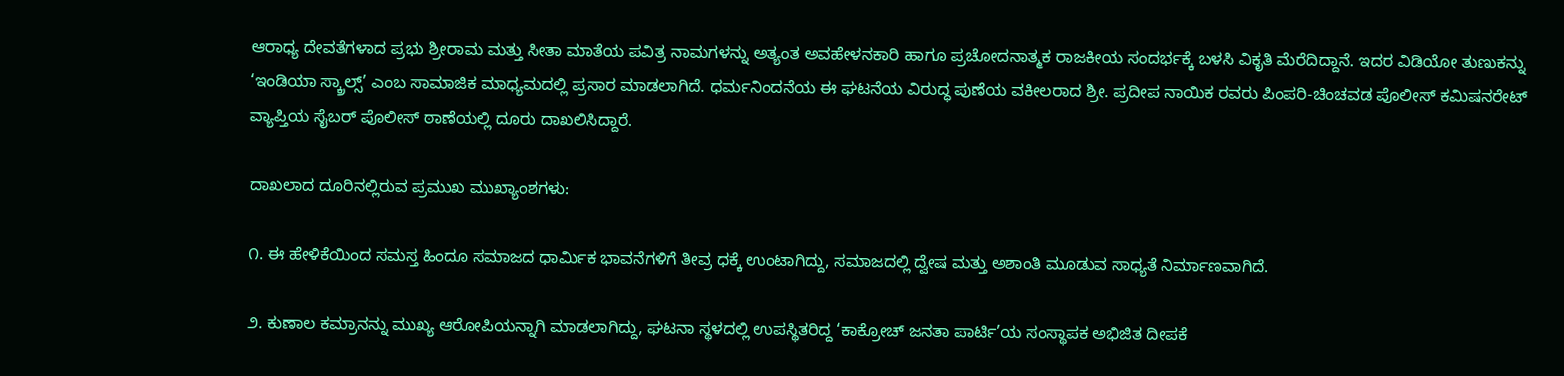ಆರಾಧ್ಯ ದೇವತೆಗಳಾದ ಪ್ರಭು ಶ್ರೀರಾಮ ಮತ್ತು ಸೀತಾ ಮಾತೆಯ ಪವಿತ್ರ ನಾಮಗಳನ್ನು ಅತ್ಯಂತ ಅವಹೇಳನಕಾರಿ ಹಾಗೂ ಪ್ರಚೋದನಾತ್ಮಕ ರಾಜಕೀಯ ಸಂದರ್ಭಕ್ಕೆ ಬಳಸಿ ವಿಕೃತಿ ಮೆರೆದಿದ್ದಾನೆ. ಇದರ ವಿಡಿಯೋ ತುಣುಕನ್ನು ‘ಇಂಡಿಯಾ ಸ್ಕ್ರಾಲ್ಸ್’ ಎಂಬ ಸಾಮಾಜಿಕ ಮಾಧ್ಯಮದಲ್ಲಿ ಪ್ರಸಾರ ಮಾಡಲಾಗಿದೆ. ಧರ್ಮನಿಂದನೆಯ ಈ ಘಟನೆಯ ವಿರುದ್ಧ ಪುಣೆಯ ವಕೀಲರಾದ ಶ್ರೀ. ಪ್ರದೀಪ ನಾಯಿಕ ರವರು ಪಿಂಪರಿ-ಚಿಂಚವಡ ಪೊಲೀಸ್ ಕಮಿಷನರೇಟ್ ವ್ಯಾಪ್ತಿಯ ಸೈಬರ್ ಪೊಲೀಸ್ ಠಾಣೆಯಲ್ಲಿ ದೂರು ದಾಖಲಿಸಿದ್ದಾರೆ.

ದಾಖಲಾದ ದೂರಿನಲ್ಲಿರುವ ಪ್ರಮುಖ ಮುಖ್ಯಾಂಶಗಳು:

೧. ಈ ಹೇಳಿಕೆಯಿಂದ ಸಮಸ್ತ ಹಿಂದೂ ಸಮಾಜದ ಧಾರ್ಮಿಕ ಭಾವನೆಗಳಿಗೆ ತೀವ್ರ ಧಕ್ಕೆ ಉಂಟಾಗಿದ್ದು, ಸಮಾಜದಲ್ಲಿ ದ್ವೇಷ ಮತ್ತು ಅಶಾಂತಿ ಮೂಡುವ ಸಾಧ್ಯತೆ ನಿರ್ಮಾಣವಾಗಿದೆ.

೨. ಕುಣಾಲ ಕಮ್ರಾನನ್ನು ಮುಖ್ಯ ಆರೋಪಿಯನ್ನಾಗಿ ಮಾಡಲಾಗಿದ್ದು, ಘಟನಾ ಸ್ಥಳದಲ್ಲಿ ಉಪಸ್ಥಿತರಿದ್ದ ‘ಕಾಕ್ರೋಚ್ ಜನತಾ ಪಾರ್ಟಿ’ಯ ಸಂಸ್ಥಾಪಕ ಅಭಿಜಿತ ದೀಪಕೆ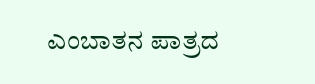ಎಂಬಾತನ ಪಾತ್ರದ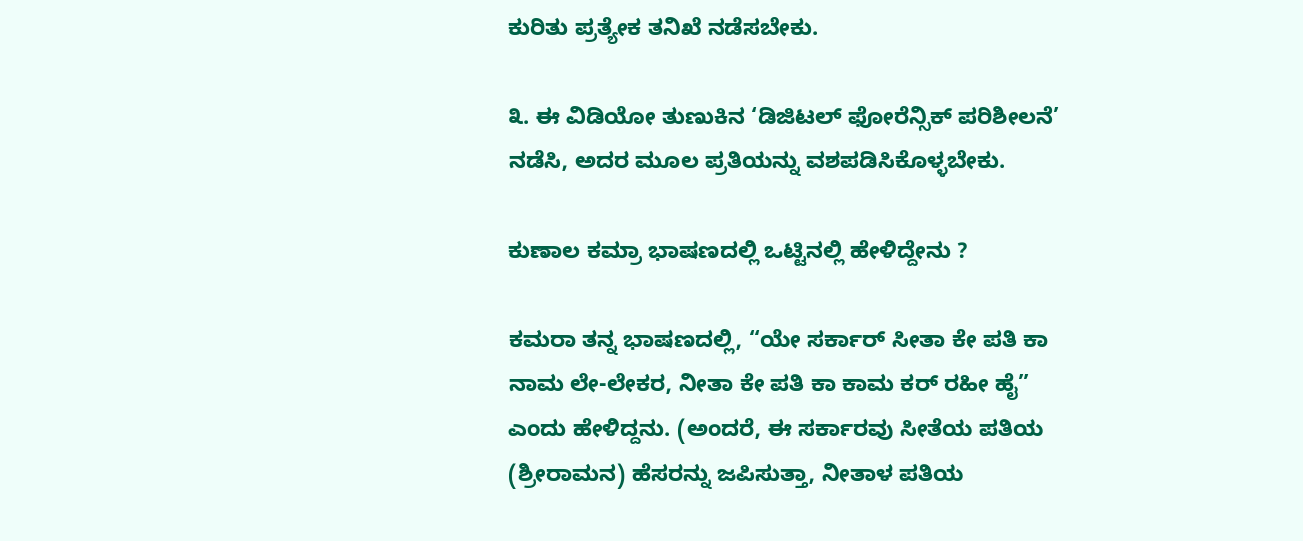ಕುರಿತು ಪ್ರತ್ಯೇಕ ತನಿಖೆ ನಡೆಸಬೇಕು.

೩. ಈ ವಿಡಿಯೋ ತುಣುಕಿನ ‘ಡಿಜಿಟಲ್ ಫೋರೆನ್ಸಿಕ್ ಪರಿಶೀಲನೆ’ ನಡೆಸಿ, ಅದರ ಮೂಲ ಪ್ರತಿಯನ್ನು ವಶಪಡಿಸಿಕೊಳ್ಳಬೇಕು.

ಕುಣಾಲ ಕಮ್ರಾ ಭಾಷಣದಲ್ಲಿ ಒಟ್ಟಿನಲ್ಲಿ ಹೇಳಿದ್ದೇನು ?

ಕಮರಾ ತನ್ನ ಭಾಷಣದಲ್ಲಿ, “ಯೇ ಸರ್ಕಾರ್ ಸೀತಾ ಕೇ ಪತಿ ಕಾ ನಾಮ ಲೇ-ಲೇಕರ, ನೀತಾ ಕೇ ಪತಿ ಕಾ ಕಾಮ ಕರ್ ರಹೀ ಹೈ” ಎಂದು ಹೇಳಿದ್ದನು. (ಅಂದರೆ, ಈ ಸರ್ಕಾರವು ಸೀತೆಯ ಪತಿಯ (ಶ್ರೀರಾಮನ) ಹೆಸರನ್ನು ಜಪಿಸುತ್ತಾ, ನೀತಾಳ ಪತಿಯ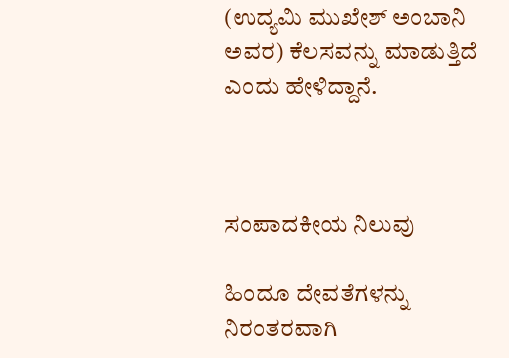(ಉದ್ಯಮಿ ಮುಖೇಶ್ ಅಂಬಾನಿ ಅವರ) ಕೆಲಸವನ್ನು ಮಾಡುತ್ತಿದೆ ಎಂದು ಹೇಳಿದ್ದಾನೆ.



ಸಂಪಾದಕೀಯ ನಿಲುವು

ಹಿಂದೂ ದೇವತೆಗಳನ್ನು ನಿರಂತರವಾಗಿ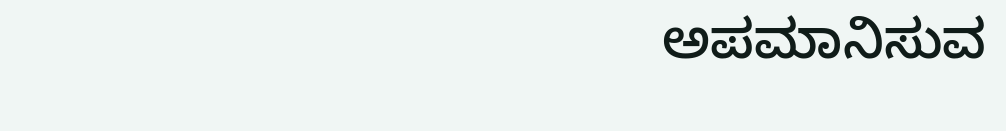ಅಪಮಾನಿಸುವ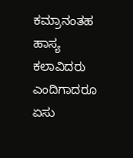ಕಮ್ರಾನಂತಹ ಹಾಸ್ಯ ಕಲಾವಿದರು ಎಂದಿಗಾದರೂ ಏಸು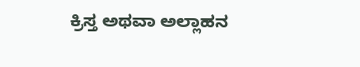ಕ್ರಿಸ್ತ ಅಥವಾ ಅಲ್ಲಾಹನ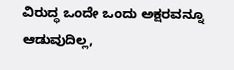ವಿರುದ್ಧ ಒಂದೇ ಒಂದು ಅಕ್ಷರವನ್ನೂ ಆಡುವುದಿಲ್ಲ,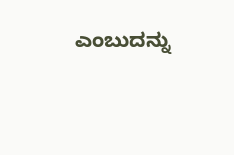ಎಂಬುದನ್ನು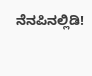ನೆನಪಿನಲ್ಲಿಡಿ!